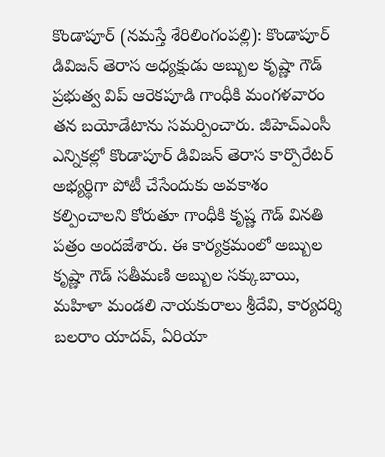కొండాపూర్ (నమస్తే శేరిలింగంపల్లి): కొండాపూర్ డివిజన్ తెరాస అధ్యక్షుడు అబ్బుల కృష్ణా గౌడ్ ప్రభుత్వ విప్ ఆరెకపూడి గాంధీకి మంగళవారం తన బయోడేటాను సమర్పించారు. జీహెచ్ఎంసీ ఎన్నికల్లో కొండాపూర్ డివిజన్ తెరాస కార్పొరేటర్ అభ్యర్థిగా పోటీ చేసేందుకు అవకాశం కల్పించాలని కోరుతూ గాంధీకి కృష్ణ గౌడ్ వినతి పత్రం అందజేశారు. ఈ కార్యక్రమంలో అబ్బుల కృష్ణా గౌడ్ సతీమణి అబ్బుల సక్కుబాయి, మహిళా మండలి నాయకురాలు శ్రీదేవి, కార్యదర్శి బలరాం యాదవ్, ఏరియా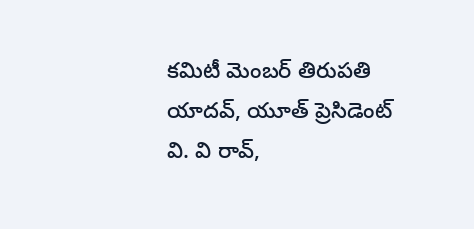కమిటీ మెంబర్ తిరుపతి యాదవ్, యూత్ ప్రెసిడెంట్ వి. వి రావ్,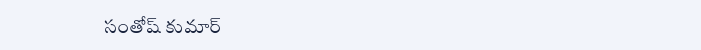సంతోష్ కుమార్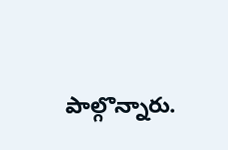పాల్గొన్నారు.